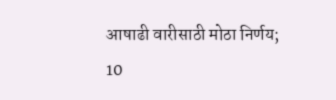आषाढी वारीसाठी मोठा निर्णय; 10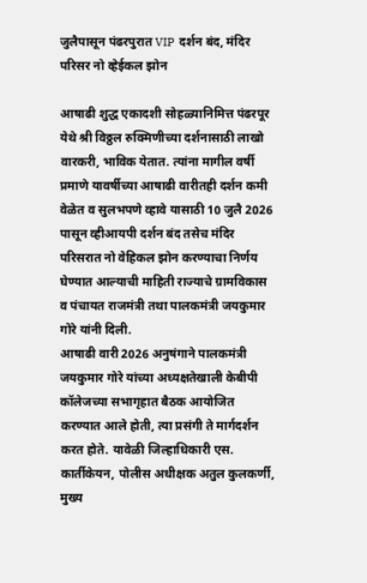जुलैपासून पंढरपुरात VIP दर्शन बंद, मंदिर परिसर नो व्हेईकल झोन

आषाढी शुद्ध एकादशी सोहळ्यानिमित्त पंढरपूर येथे श्री विठ्ठल रुक्मिणीच्या दर्शनासाठी लाखो वारकरी, भाविक येतात. त्यांना मागील वर्षी प्रमाणे यावर्षीच्या आषाढी वारीतही दर्शन कमी वेळेत व सुलभपणे व्हावे यासाठी 10 जुलै 2026 पासून व्हीआयपी दर्शन बंद तसेच मंदिर परिसरात नो वेहिकल झोन करण्याचा निर्णय घेण्यात आल्याची माहिती राज्याचे ग्रामविकास व पंचायत राजमंत्री तथा पालकमंत्री जयकुमार गोरे यांनी दिली.
आषाढी वारी 2026 अनुषंगाने पालकमंत्री जयकुमार गोरे यांच्या अध्यक्षतेखाली केबीपी कॉलेजच्या सभागृहात बैठक आयोजित करण्यात आले होती, त्या प्रसंगी ते मार्गदर्शन करत होते. यावेळी जिल्हाधिकारी एस. कार्तीकेयन, पोलीस अधीक्षक अतुल कुलकर्णी, मुख्य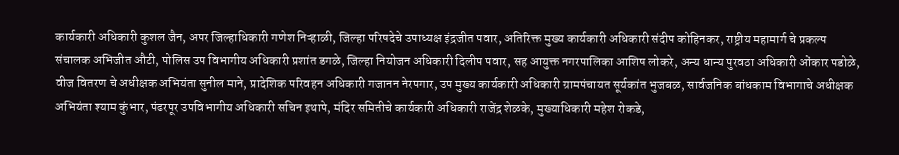कार्यकारी अधिकारी कुशल जैन, अपर जिल्हाधिकारी गणेश निऱ्हाळी, जिल्हा परिषदेचे उपाध्यक्ष इंद्रजीत पवार, अतिरिक्त मुख्य कार्यकारी अधिकारी संदीप कोहिनकर, राष्ट्रीय महामार्ग चे प्रकल्प संचालक अभिजीत औटी, पोलिस उप विभागीय अधिकारी प्रशांत डगळे, जिल्हा नियोजन अधिकारी दिलीप पवार, सह आयुक्त नगरपालिका आशिष लोकरे, अन्य धान्य पुरवठा अधिकारी ओंकार पडोळे, वीज वितरण चे अधीक्षक अभियंता सुनील माने, प्रादेशिक परिवहन अधिकारी गजानन नेरपगार, उप मुख्य कार्यकारी अधिकारी ग्रामपंचायत सूर्यकांत भुजबळ, सार्वजनिक बांधकाम विभागाचे अधीक्षक अभियंता श्याम कुंभार, पंढरपूर उपविभागीय अधिकारी सचिन इथापे, मंदिर समितीचे कार्यकारी अधिकारी राजेंद्र शेळके, मुख्याधिकारी महेश रोकडे,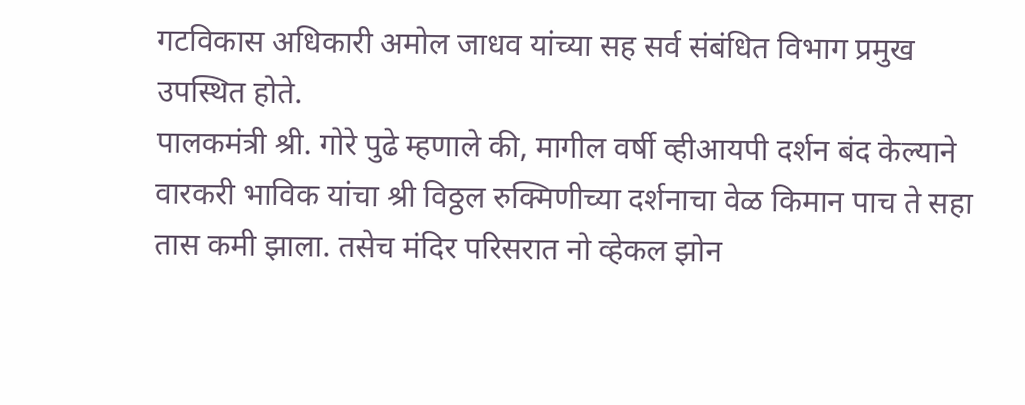गटविकास अधिकारी अमोल जाधव यांच्या सह सर्व संबंधित विभाग प्रमुख उपस्थित होते.
पालकमंत्री श्री. गोरे पुढे म्हणाले की, मागील वर्षी व्हीआयपी दर्शन बंद केल्याने वारकरी भाविक यांचा श्री विठ्ठल रुक्मिणीच्या दर्शनाचा वेळ किमान पाच ते सहा तास कमी झाला. तसेच मंदिर परिसरात नो व्हेकल झोन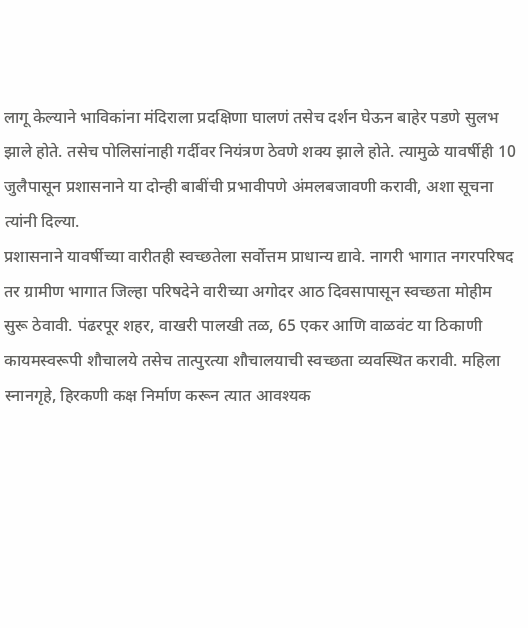लागू केल्याने भाविकांना मंदिराला प्रदक्षिणा घालणं तसेच दर्शन घेऊन बाहेर पडणे सुलभ झाले होते. तसेच पोलिसांनाही गर्दीवर नियंत्रण ठेवणे शक्य झाले होते. त्यामुळे यावर्षीही 10 जुलैपासून प्रशासनाने या दोन्ही बाबींची प्रभावीपणे अंमलबजावणी करावी, अशा सूचना त्यांनी दिल्या.
प्रशासनाने यावर्षीच्या वारीतही स्वच्छतेला सर्वोत्तम प्राधान्य द्यावे. नागरी भागात नगरपरिषद तर ग्रामीण भागात जिल्हा परिषदेने वारीच्या अगोदर आठ दिवसापासून स्वच्छता मोहीम सुरू ठेवावी. पंढरपूर शहर, वाखरी पालखी तळ, 65 एकर आणि वाळवंट या ठिकाणी कायमस्वरूपी शौचालये तसेच तात्पुरत्या शौचालयाची स्वच्छता व्यवस्थित करावी. महिला स्नानगृहे, हिरकणी कक्ष निर्माण करून त्यात आवश्यक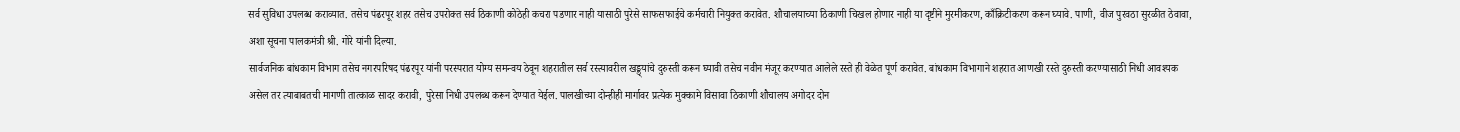सर्व सुविधा उपलब्ध कराव्यात. तसेच पंढरपूर शहर तसेच उपरोक्त सर्व ठिकाणी कोठेही कचरा पडणार नाही यासाठी पुरेसे साफसफाईचे कर्मचारी नियुक्त करावेत. शौचालयाच्या ठिकाणी चिखल होणार नाही या दृष्टीने मुरमीकरण, काँक्रिटीकरण करून घ्यावे. पाणी, वीज पुरवठा सुरळीत ठेवावा, अशा सूचना पालकमंत्री श्री. गोरे यांनी दिल्या.
सार्वजनिक बांधकाम विभाग तसेच नगरपरिषद पंढरपूर यांनी परस्परात योग्य समन्वय ठेवून शहरातील सर्व रस्त्यावरील खड्ड्यांचे दुरुस्ती करून घ्यावी तसेच नवीन मंजूर करण्यात आलेले रस्ते ही वेळेत पूर्ण करावेत. बांधकाम विभागाने शहरात आणखी रस्ते दुरुस्ती करण्यासाठी निधी आवश्यक असेल तर त्याबाबतची मागणी तात्काळ सादर करावी, पुरेसा निधी उपलब्ध करून देण्यात येईल. पालखीच्या दोन्हीही मार्गावर प्रत्येक मुक्कामे विसावा ठिकाणी शौचालय अगोदर दोन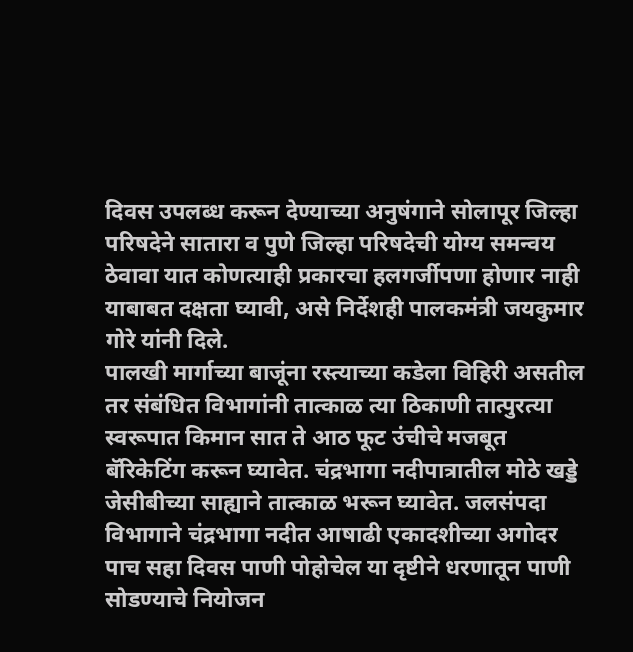दिवस उपलब्ध करून देण्याच्या अनुषंगाने सोलापूर जिल्हा परिषदेने सातारा व पुणे जिल्हा परिषदेची योग्य समन्वय ठेवावा यात कोणत्याही प्रकारचा हलगर्जीपणा होणार नाही याबाबत दक्षता घ्यावी, असे निर्देशही पालकमंत्री जयकुमार गोरे यांनी दिले.
पालखी मार्गाच्या बाजूंना रस्त्याच्या कडेला विहिरी असतील तर संबंधित विभागांनी तात्काळ त्या ठिकाणी तात्पुरत्या स्वरूपात किमान सात ते आठ फूट उंचीचे मजबूत बॅरिकेटिंग करून घ्यावेत. चंद्रभागा नदीपात्रातील मोठे खड्डे जेसीबीच्या साह्याने तात्काळ भरून घ्यावेत. जलसंपदा विभागाने चंद्रभागा नदीत आषाढी एकादशीच्या अगोदर पाच सहा दिवस पाणी पोहोचेल या दृष्टीने धरणातून पाणी सोडण्याचे नियोजन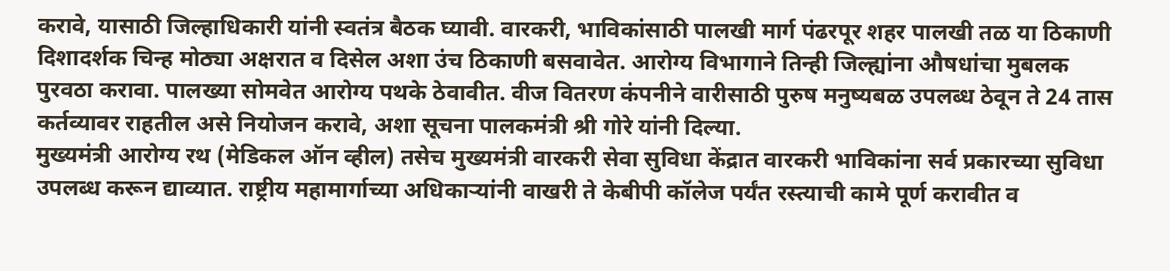करावे, यासाठी जिल्हाधिकारी यांनी स्वतंत्र बैठक घ्यावी. वारकरी, भाविकांसाठी पालखी मार्ग पंढरपूर शहर पालखी तळ या ठिकाणी दिशादर्शक चिन्ह मोठ्या अक्षरात व दिसेल अशा उंच ठिकाणी बसवावेत. आरोग्य विभागाने तिन्ही जिल्ह्यांना औषधांचा मुबलक पुरवठा करावा. पालख्या सोमवेत आरोग्य पथके ठेवावीत. वीज वितरण कंपनीने वारीसाठी पुरुष मनुष्यबळ उपलब्ध ठेवून ते 24 तास कर्तव्यावर राहतील असे नियोजन करावे, अशा सूचना पालकमंत्री श्री गोरे यांनी दिल्या.
मुख्यमंत्री आरोग्य रथ (मेडिकल ऑन व्हील) तसेच मुख्यमंत्री वारकरी सेवा सुविधा केंद्रात वारकरी भाविकांना सर्व प्रकारच्या सुविधा उपलब्ध करून द्याव्यात. राष्ट्रीय महामार्गाच्या अधिकाऱ्यांनी वाखरी ते केबीपी कॉलेज पर्यंत रस्त्याची कामे पूर्ण करावीत व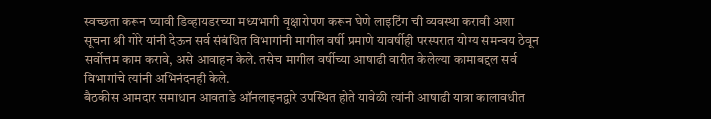स्वच्छता करून घ्यावी डिव्हायडरच्या मध्यभागी वृक्षारोपण करून घेणे लाइटिंग ची व्यवस्था करावी अशा सूचना श्री गोरे यांनी देऊन सर्व संबंधित विभागांनी मागील वर्षी प्रमाणे यावर्षीही परस्परात योग्य समन्वय ठेवून सर्वोत्तम काम करावे, असे आवाहन केले. तसेच मागील वर्षीच्या आषाढी वारीत केलेल्या कामाबद्दल सर्व विभागांचे त्यांनी अभिनंदनही केले.
बैठकीस आमदार समाधान आवताडे ऑनलाइनद्वारे उपस्थित होते यावेळी त्यांनी आषाढी यात्रा कालावधीत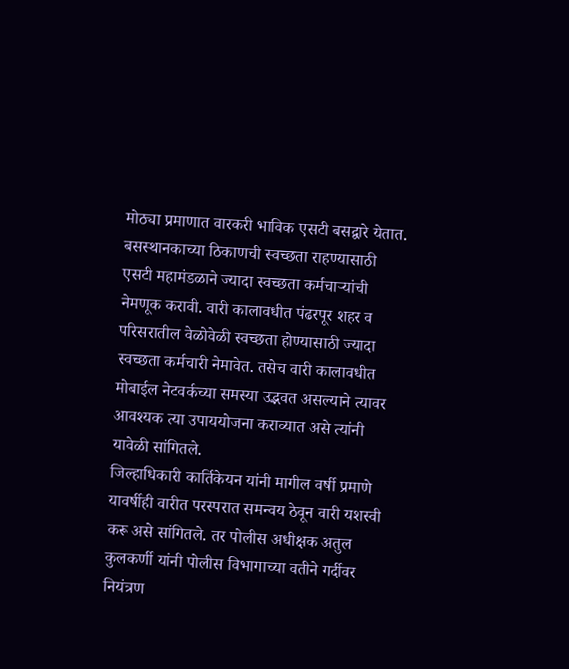मोठ्या प्रमाणात वारकरी भाविक एसटी बसद्वारे येतात. बसस्थानकाच्या ठिकाणची स्वच्छता राहण्यासाठी एसटी महामंडळाने ज्यादा स्वच्छता कर्मचाऱ्यांची नेमणूक करावी. वारी कालावधीत पंढरपूर शहर व परिसरातील वेळोवेळी स्वच्छता होण्यासाठी ज्यादा स्वच्छता कर्मचारी नेमावेत. तसेच वारी कालावधीत मोबाईल नेटवर्कच्या समस्या उद्भवत असल्याने त्यावर आवश्यक त्या उपाययोजना कराव्यात असे त्यांनी यावेळी सांगितले.
जिल्हाधिकारी कार्तिकेयन यांनी मागील वर्षी प्रमाणे यावर्षीही वारीत परस्परात समन्वय ठेवून वारी यशस्वी करू असे सांगितले. तर पोलीस अधीक्षक अतुल कुलकर्णी यांनी पोलीस विभागाच्या वतीने गर्दीवर नियंत्रण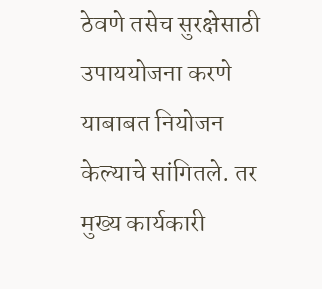ठेवणे तसेच सुरक्षेसाठी उपाययोजना करणे याबाबत नियोजन केल्याचे सांगितले. तर मुख्य कार्यकारी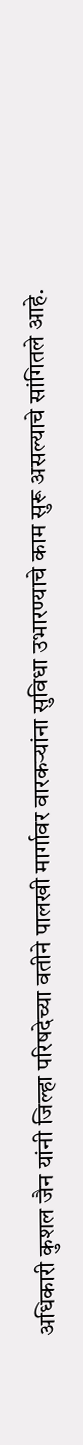अधिकारी कुशल जैन यांनी जिल्हा परिषदेच्या वतीने पालखी मार्गावर वारकऱ्यांना सुविधा उभारण्याचे काम सुरू असल्याचे सांगितले आहे.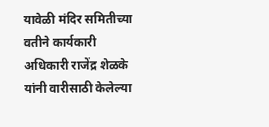यावेळी मंदिर समितीच्या वतीने कार्यकारी अधिकारी राजेंद्र शेळके यांनी वारीसाठी केलेल्या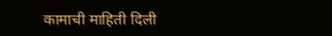कामाची माहिती दिली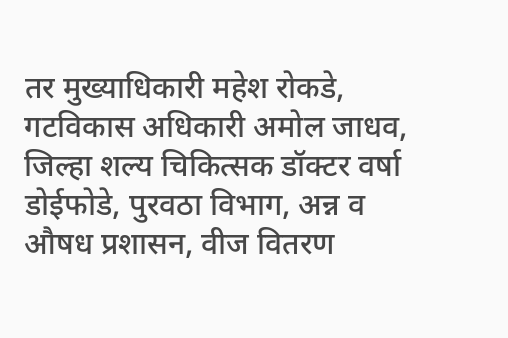तर मुख्याधिकारी महेश रोकडे, गटविकास अधिकारी अमोल जाधव, जिल्हा शल्य चिकित्सक डॉक्टर वर्षा डोईफोडे, पुरवठा विभाग, अन्न व औषध प्रशासन, वीज वितरण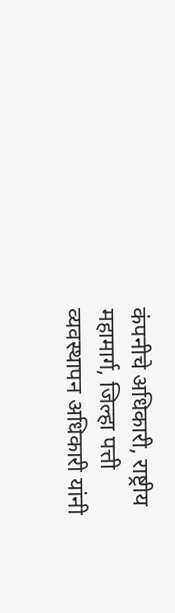कंपनीचे अधिकारी, राष्ट्रीय महामार्ग, जिल्हा पत्ती व्यवस्थापन अधिकारी यांनी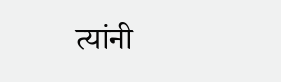त्यांनी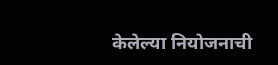केलेल्या नियोजनाची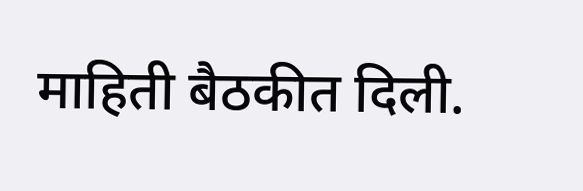माहिती बैठकीत दिली.